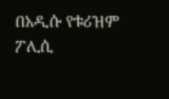በአዲሱ የቱሪዝም ፖሊሲ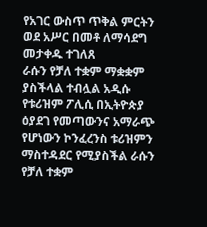የአገር ውስጥ ጥቅል ምርትን ወደ አሥር በመቶ ለማሳደግ መታቀዱ ተገለጸ
ራሱን የቻለ ተቋም ማቋቋም ያስችላል ተብሏል አዲሱ የቱሪዝም ፖሊሲ በኢትዮጵያ ዕያደገ የመጣውንና አማራጭ የሆነውን ኮንፈረንስ ቱሪዝምን ማስተዳደር የሚያስችል ራሱን የቻለ ተቋም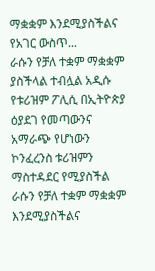ማቋቋም እንደሚያስችልና የአገር ውስጥ...
ራሱን የቻለ ተቋም ማቋቋም ያስችላል ተብሏል አዲሱ የቱሪዝም ፖሊሲ በኢትዮጵያ ዕያደገ የመጣውንና አማራጭ የሆነውን ኮንፈረንስ ቱሪዝምን ማስተዳደር የሚያስችል ራሱን የቻለ ተቋም ማቋቋም እንደሚያስችልና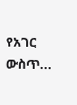የአገር ውስጥ...